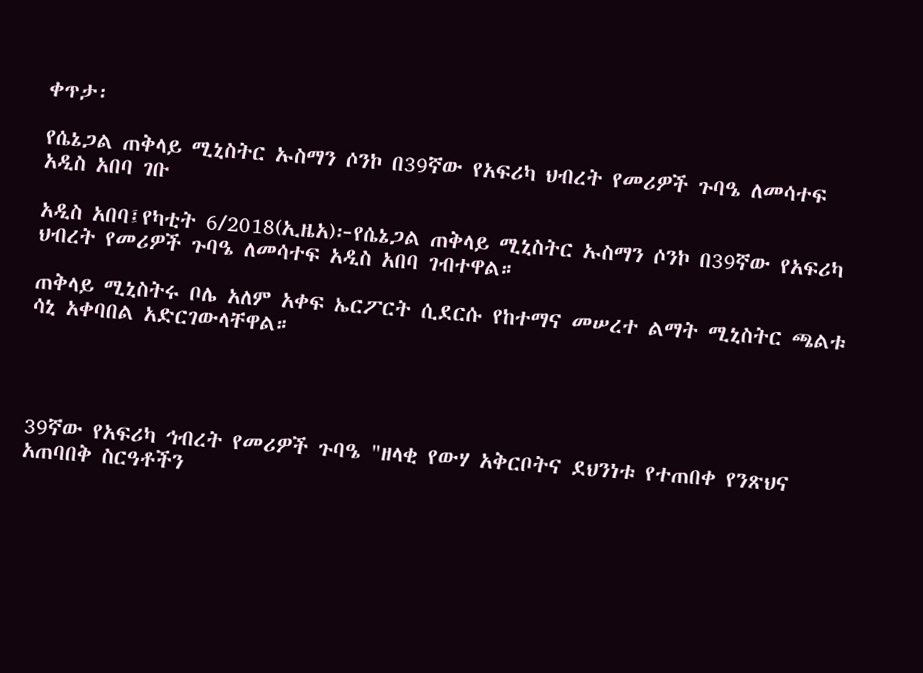ቀጥታ፡

የሴኔጋል ጠቅላይ ሚኒስትር ኡስማን ሶንኮ በ39ኛው የአፍሪካ ህብረት የመሪዎች ጉባዔ ለመሳተፍ አዲስ አበባ ገቡ

አዲስ አበባ፤የካቲት 6/2018(ኢዜአ)፦የሴኔጋል ጠቅላይ ሚኒስትር ኡስማን ሶንኮ በ39ኛው የአፍሪካ ህብረት የመሪዎች ጉባዔ ለመሳተፍ አዲስ አበባ ገብተዋል።

ጠቅላይ ሚኒስትሩ ቦሌ አለም አቀፍ ኤርፖርት ሲደርሱ የከተማና መሠረተ ልማት ሚኒስትር ጫልቱ ሳኒ አቀባበል አድርገውላቸዋል።




39ኛው የአፍሪካ ኅብረት የመሪዎች ጉባዔ "ዘላቂ የውሃ አቅርቦትና ደህንነቱ የተጠበቀ የንጽህና አጠባበቅ ስርዓቶችን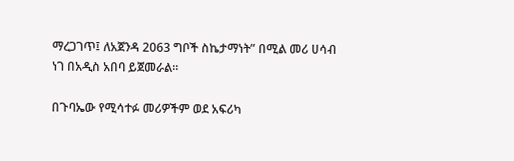ማረጋገጥ፤ ለአጀንዳ 2063 ግቦች ስኬታማነት” በሚል መሪ ሀሳብ ነገ በአዲስ አበባ ይጀመራል።

በጉባኤው የሚሳተፉ መሪዎችም ወደ አፍሪካ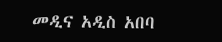መዲና አዲስ አበባ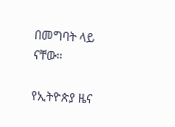በመግባት ላይ ናቸው።

የኢትዮጵያ ዜና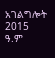አገልግሎት
2015
ዓ.ም